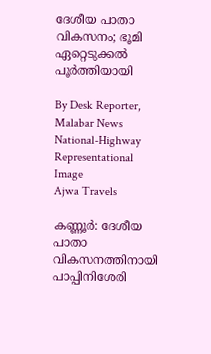ദേശീയ പാതാ വികസനം; ഭൂമി ഏറ്റെടുക്കൽ പൂർത്തിയായി

By Desk Reporter, Malabar News
National-Highway
Representational Image
Ajwa Travels

കണ്ണൂർ: ദേശീയ പാതാ വികസനത്തിനായി പാപ്പിനിശേരി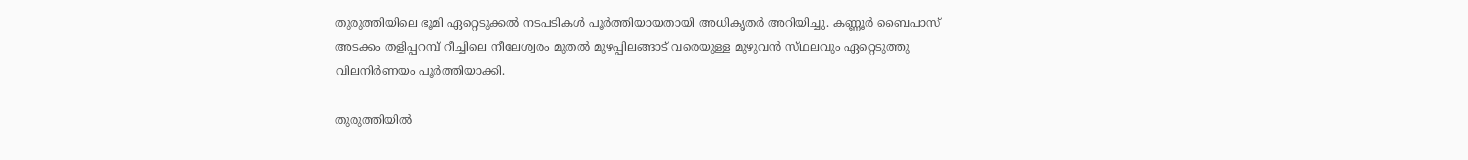തുരുത്തിയിലെ ഭൂമി ഏറ്റെടുക്കൽ നടപടികൾ പൂർത്തിയായതായി അധികൃതർ അറിയിച്ചു. കണ്ണൂർ ബൈപാസ് അടക്കം തളിപ്പറമ്പ് റീച്ചിലെ നീലേശ്വരം മുതൽ മുഴപ്പിലങ്ങാട് വരെയുള്ള മുഴുവൻ സ്‌ഥലവും ഏറ്റെടുത്തു വിലനിർണയം പൂർത്തിയാക്കി.

തുരുത്തിയിൽ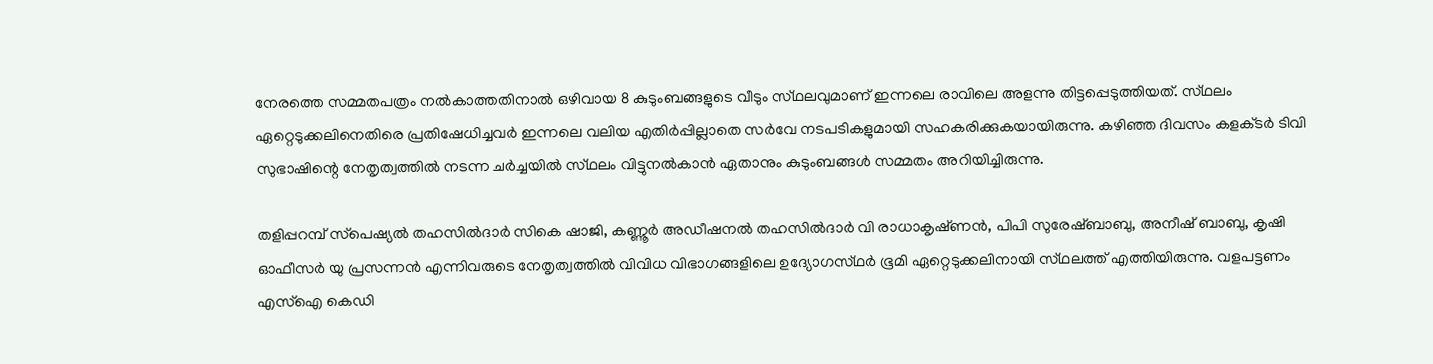നേരത്തെ സമ്മതപത്രം നൽകാത്തതിനാൽ ഒഴിവായ 8 കുടുംബങ്ങളുടെ വീടും സ്‌ഥലവുമാണ് ഇന്നലെ രാവിലെ അളന്നു തിട്ടപ്പെടുത്തിയത്. സ്‌ഥലം ഏറ്റെടുക്കലിനെതിരെ പ്രതിഷേധിച്ചവർ ഇന്നലെ വലിയ എതിർപ്പില്ലാതെ സർവേ നടപടികളുമായി സഹകരിക്കുകയായിരുന്നു. കഴിഞ്ഞ ദിവസം കളക്‌ടർ ടിവി സുഭാഷിന്റെ നേതൃത്വത്തിൽ നടന്ന ചർച്ചയിൽ സ്‌ഥലം വിട്ടുനൽകാൻ ഏതാനും കുടുംബങ്ങൾ സമ്മതം അറിയിച്ചിരുന്നു.

തളിപ്പറമ്പ് സ്‌പെഷ്യൽ തഹസിൽദാർ സികെ ഷാജി, കണ്ണൂർ അഡീഷനൽ തഹസിൽദാർ വി രാധാകൃഷ്‌ണൻ, പിപി സുരേഷ്ബാബു, അനീഷ് ബാബു, കൃഷി ഓഫീസർ യു പ്രസന്നൻ എന്നിവരുടെ നേതൃത്വത്തിൽ വിവിധ വിഭാഗങ്ങളിലെ ഉദ്യോഗസ്‌ഥർ ഭൂമി ഏറ്റെടുക്കലിനായി സ്‌ഥലത്ത് എത്തിയിരുന്നു. വളപട്ടണം എസ്ഐ കെഡി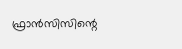ഫ്രാൻസിസിന്റെ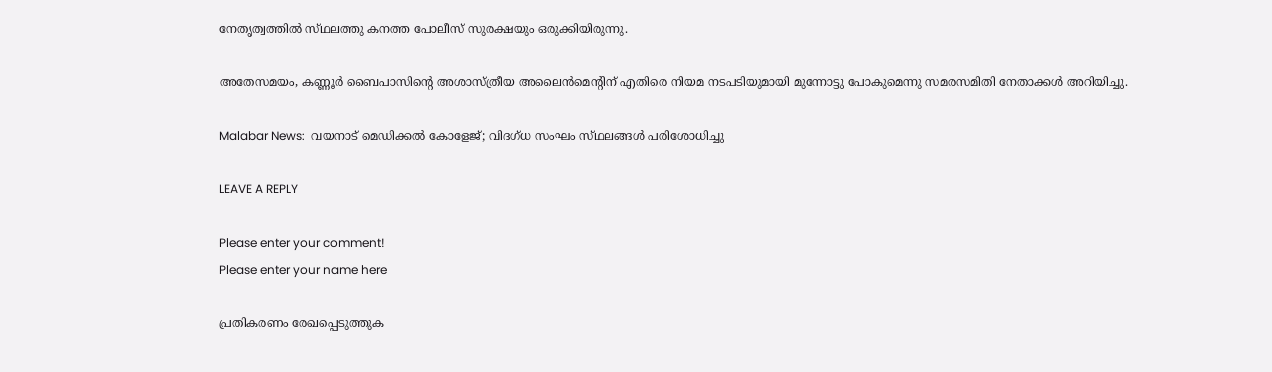നേതൃത്വത്തിൽ സ്‌ഥലത്തു കനത്ത പോലീസ് സുരക്ഷയും ഒരുക്കിയിരുന്നു.

അതേസമയം, കണ്ണൂർ ബൈപാസിന്റെ അശാസ്‌ത്രീയ അലൈൻമെന്റിന് എതിരെ നിയമ നടപടിയുമായി മുന്നോട്ടു പോകുമെന്നു സമരസമിതി നേതാക്കൾ അറിയിച്ചു.

Malabar News:  വയനാട് മെഡിക്കൽ കോളേജ്; വിദഗ്‌ധ സംഘം സ്‌ഥലങ്ങൾ പരിശോധിച്ചു

LEAVE A REPLY

Please enter your comment!
Please enter your name here

പ്രതികരണം രേഖപ്പെടുത്തുക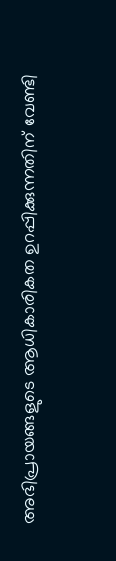അഭിപ്രായങ്ങളുടെ ആധികാരികത ഉറപ്പിക്കുന്നതിന് വേണ്ടി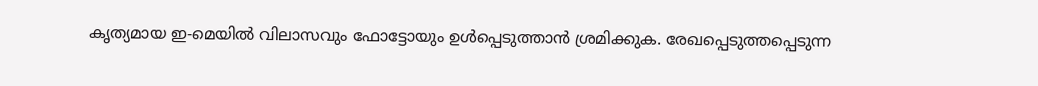കൃത്യമായ ഇ-മെയിൽ വിലാസവും ഫോട്ടോയും ഉൾപ്പെടുത്താൻ ശ്രമിക്കുക. രേഖപ്പെടുത്തപ്പെടുന്ന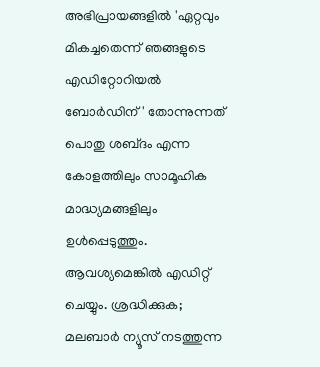അഭിപ്രായങ്ങളിൽ 'ഏറ്റവും മികച്ചതെന്ന് ഞങ്ങളുടെ എഡിറ്റോറിയൽ ബോർഡിന്' തോന്നുന്നത് പൊതു ശബ്‌ദം എന്ന കോളത്തിലും സാമൂഹിക മാദ്ധ്യമങ്ങളിലും ഉൾപ്പെടുത്തും. ആവശ്യമെങ്കിൽ എഡിറ്റ് ചെയ്യും. ശ്രദ്ധിക്കുക; മലബാർ ന്യൂസ് നടത്തുന്ന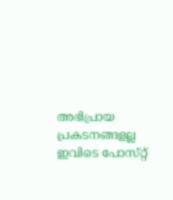അഭിപ്രായ പ്രകടനങ്ങളല്ല ഇവിടെ പോസ്‌റ്റ്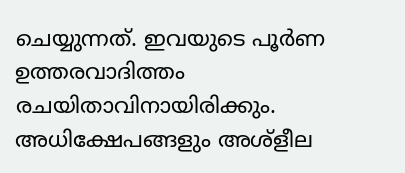ചെയ്യുന്നത്. ഇവയുടെ പൂർണ ഉത്തരവാദിത്തം രചയിതാവിനായിരിക്കും. അധിക്ഷേപങ്ങളും അശ്‌ളീല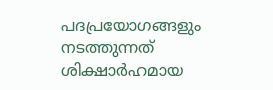പദപ്രയോഗങ്ങളും നടത്തുന്നത് ശിക്ഷാർഹമായ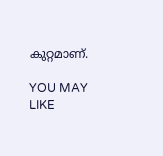കുറ്റമാണ്.

YOU MAY LIKE